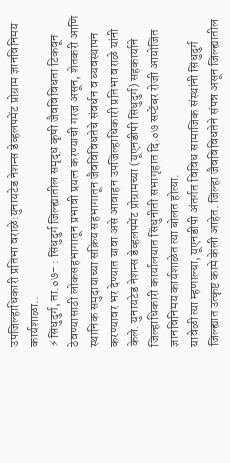उपजिल्हाधिकारी प्रतिभा वराळे:युनायटेड नेशन्स डेव्हलपमेंट प्रोग्राम ज्ञानविनिमय कार्यशाळा..
⚡सिंधुदुर्ग, ता.०७- : सिंधुदुर्ग जिल्ह्यातील समृद्ध कृषी जैवविविधता टिकवून ठेवण्यासाठी लोकसहभागातून प्रभावी प्रयत्न करण्याची गरज असून, शेतकरी आणि स्थानिक समुदायाच्या सक्रिय सहभागातून जैवविविधतेचे संवर्धन व व्यवस्थापन करण्यावर भर देण्यात यावा असे आवाहन उपजिल्हाधिकारी प्रतिभा वराळे यांनी केले. युनायटेड नेशन्स डेव्हलपमेंट प्रोग्रामच्या (यूएनडीपी सिंधुदुर्ग) सहकार्याने जिल्हाधिकारी कार्यालयात सिंधुनीती सभागृहात दि.०७ सप्टेंबर रोजी आयोजित ज्ञानविनिमय कार्यशाळेत त्या बोलत होत्या.
यावेळी त्या म्हणाल्या, यूएनडीपी अंतर्गत विविध सामाजिक संस्थांनी सिंधुदुर्ग जिल्ह्यात उत्कृष्ट कामे केली आहेत. जिल्हा जैवविविधतेने संपन्न असून जिल्ह्यातील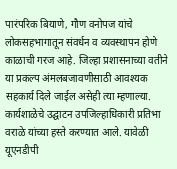पारंपरिक बियाणे, गौण वनोपज यांचे लोकसहभागातून संवर्धन व व्यवस्थापन होणे काळाची गरज आहे. जिल्हा प्रशासनाच्या वतीने या प्रकल्प अंमलबजावणीसाठी आवश्यक सहकार्य दिले जाईल असेही त्या म्हणाल्या.
कार्यशाळेचे उद्घाटन उपजिल्हाधिकारी प्रतिभा वराळे यांच्या हस्ते करण्यात आले. यावेळी यूएनडीपी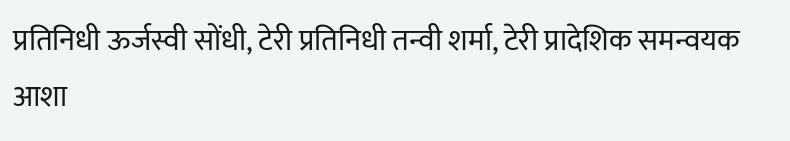प्रतिनिधी ऊर्जस्वी सोंधी, टेरी प्रतिनिधी तन्वी शर्मा, टेरी प्रादेशिक समन्वयक आशा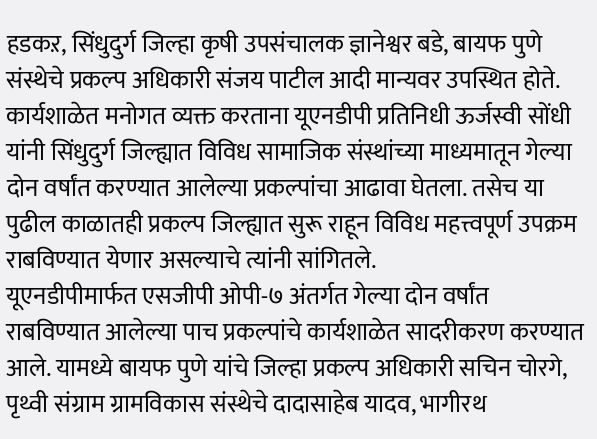हडकऱ, सिंधुदुर्ग जिल्हा कृषी उपसंचालक ज्ञानेश्वर बडे, बायफ पुणे संस्थेचे प्रकल्प अधिकारी संजय पाटील आदी मान्यवर उपस्थित होते. कार्यशाळेत मनोगत व्यक्त करताना यूएनडीपी प्रतिनिधी ऊर्जस्वी सोंधी यांनी सिंधुदुर्ग जिल्ह्यात विविध सामाजिक संस्थांच्या माध्यमातून गेल्या दोन वर्षांत करण्यात आलेल्या प्रकल्पांचा आढावा घेतला. तसेच या पुढील काळातही प्रकल्प जिल्ह्यात सुरू राहून विविध महत्त्वपूर्ण उपक्रम राबविण्यात येणार असल्याचे त्यांनी सांगितले.
यूएनडीपीमार्फत एसजीपी ओपी-७ अंतर्गत गेल्या दोन वर्षांत राबविण्यात आलेल्या पाच प्रकल्पांचे कार्यशाळेत सादरीकरण करण्यात आले. यामध्ये बायफ पुणे यांचे जिल्हा प्रकल्प अधिकारी सचिन चोरगे, पृथ्वी संग्राम ग्रामविकास संस्थेचे दादासाहेब यादव, भागीरथ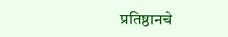प्रतिष्ठानचे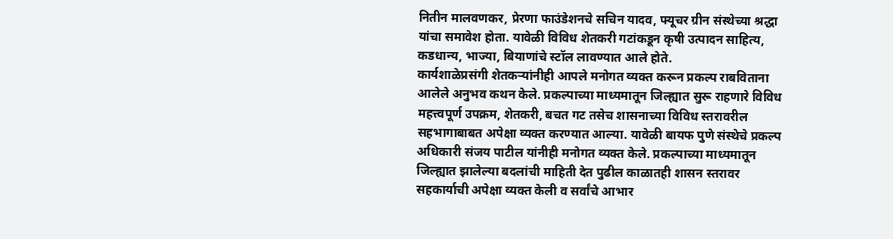नितीन मालवणकर, प्रेरणा फाउंडेशनचे सचिन यादव, फ्यूचर ग्रीन संस्थेच्या श्रद्धा यांचा समावेश होता. यावेळी विविध शेतकरी गटांकडून कृषी उत्पादन साहित्य, कडधान्य, भाज्या, बियाणांचे स्टॉल लावण्यात आले होते.
कार्यशाळेप्रसंगी शेतकऱ्यांनीही आपले मनोगत व्यक्त करून प्रकल्प राबविताना आलेले अनुभव कथन केले. प्रकल्पाच्या माध्यमातून जिल्ह्यात सुरू राहणारे विविध महत्त्वपूर्ण उपक्रम, शेतकरी, बचत गट तसेच शासनाच्या विविध स्तरावरील सहभागाबाबत अपेक्षा व्यक्त करण्यात आल्या. यावेळी बायफ पुणे संस्थेचे प्रकल्प अधिकारी संजय पाटील यांनीही मनोगत व्यक्त केले. प्रकल्पाच्या माध्यमातून जिल्ह्यात झालेल्या बदलांची माहिती देत पुढील काळातही शासन स्तरावर सहकार्याची अपेक्षा व्यक्त केली व सर्वांचे आभार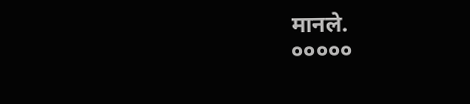मानले.
०००००